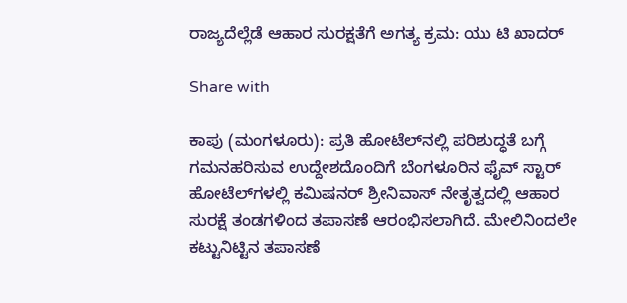ರಾಜ್ಯದೆಲ್ಲೆಡೆ ಆಹಾರ ಸುರಕ್ಷತೆಗೆ ಅಗತ್ಯ ಕ್ರಮ: ಯು ಟಿ ಖಾದರ್

Share with

ಕಾಪು (ಮಂಗಳೂರು): ಪ್ರತಿ ಹೋಟೆಲ್‌ನಲ್ಲಿ ಪರಿಶುದ್ಧತೆ ಬಗ್ಗೆ ಗಮನಹರಿಸುವ ಉದ್ದೇಶದೊಂದಿಗೆ ಬೆಂಗಳೂರಿನ ಫೈವ್ ಸ್ಟಾರ್ ಹೋಟೆಲ್‌ಗಳಲ್ಲಿ ಕಮಿಷನ‌ರ್ ಶ್ರೀನಿವಾಸ್ ನೇತೃತ್ವದಲ್ಲಿ ಆಹಾರ ಸುರಕ್ಷೆ ತಂಡಗಳಿಂದ ತಪಾಸಣೆ ಆರಂಭಿಸಲಾಗಿದೆ. ಮೇಲಿನಿಂದಲೇ ಕಟ್ಟುನಿಟ್ಟಿನ ತಪಾಸಣೆ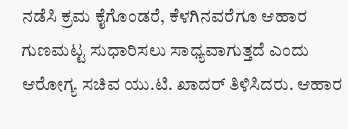ನಡೆಸಿ ಕ್ರಮ ಕೈಗೊಂಡರೆ, ಕೆಳಗಿನವರೆಗೂ ಆಹಾರ ಗುಣಮಟ್ಟ ಸುಧಾರಿಸಲು ಸಾಧ್ಯವಾಗುತ್ತದೆ ಎಂದು ಆರೋಗ್ಯ ಸಚಿವ ಯು.ಟಿ. ಖಾದರ್ ತಿಳಿಸಿದರು. ಆಹಾರ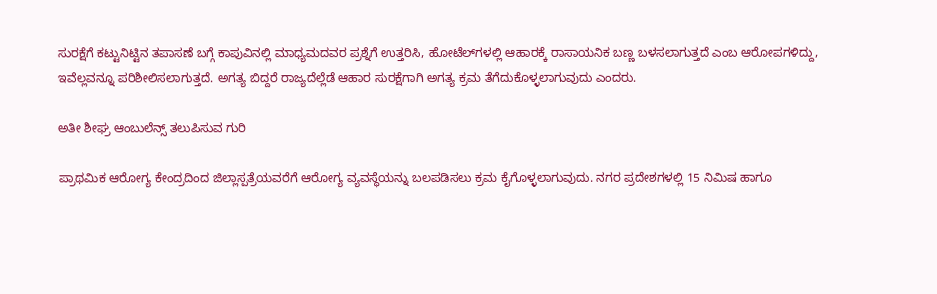ಸುರಕ್ಷೆಗೆ ಕಟ್ಟುನಿಟ್ಟಿನ ತಪಾಸಣೆ ಬಗ್ಗೆ ಕಾಪುವಿನಲ್ಲಿ ಮಾಧ್ಯಮದವರ ಪ್ರಶ್ನೆಗೆ ಉತ್ತರಿಸಿ, ಹೋಟೆಲ್‌ಗಳಲ್ಲಿ ಆಹಾರಕ್ಕೆ ರಾಸಾಯನಿಕ ಬಣ್ಣ ಬಳಸಲಾಗುತ್ತದೆ ಎಂಬ ಆರೋಪಗಳಿದ್ದು, ಇವೆಲ್ಲವನ್ನೂ ಪರಿಶೀಲಿಸಲಾಗುತ್ತದೆ. ಅಗತ್ಯ ಬಿದ್ದರೆ ರಾಜ್ಯದೆಲ್ಲೆಡೆ ಆಹಾರ ಸುರಕ್ಷೆಗಾಗಿ ಅಗತ್ಯ ಕ್ರಮ ತೆಗೆದುಕೊಳ್ಳಲಾಗುವುದು ಎಂದರು.

ಅತೀ ಶೀಘ್ರ ಆಂಬುಲೆನ್ಸ್ ತಲುಪಿಸುವ ಗುರಿ

ಪ್ರಾಥಮಿಕ ಆರೋಗ್ಯ ಕೇಂದ್ರದಿಂದ ಜಿಲ್ಲಾಸ್ಪತ್ರೆಯವರೆಗೆ ಆರೋಗ್ಯ ವ್ಯವಸ್ಥೆಯನ್ನು ಬಲಪಡಿಸಲು ಕ್ರಮ ಕೈಗೊಳ್ಳಲಾಗುವುದು. ನಗರ ಪ್ರದೇಶಗಳಲ್ಲಿ 15 ನಿಮಿಷ ಹಾಗೂ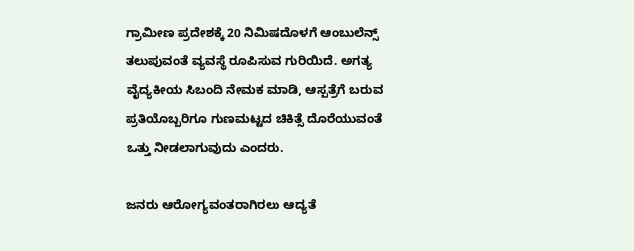ಗ್ರಾಮೀಣ ಪ್ರದೇಶಕ್ಕೆ 20 ನಿಮಿಷದೊಳಗೆ ಆಂಬುಲೆನ್ಸ್ ತಲುಪುವಂತೆ ವ್ಯವಸ್ಥೆ ರೂಪಿಸುವ ಗುರಿಯಿದೆ. ಅಗತ್ಯ ವೈದ್ಯಕೀಯ ಸಿಬಂದಿ ನೇಮಕ ಮಾಡಿ, ಆಸ್ಪತ್ರೆಗೆ ಬರುವ ಪ್ರತಿಯೊಬ್ಬರಿಗೂ ಗುಣಮಟ್ಟದ ಚಿಕಿತ್ಸೆ ದೊರೆಯುವಂತೆ ಒತ್ತು ನೀಡಲಾಗುವುದು ಎಂದರು.

ಜನರು ಆರೋಗ್ಯವಂತರಾಗಿರಲು ಆದ್ಯತೆ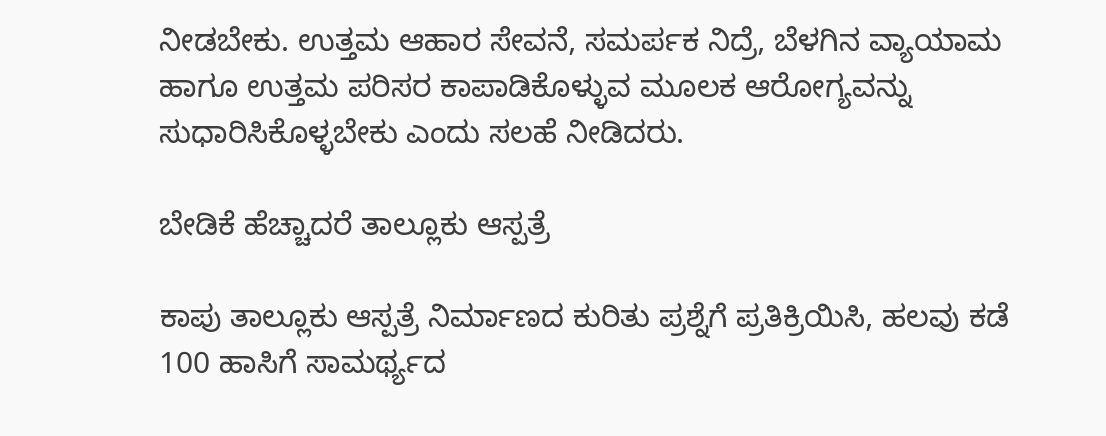ನೀಡಬೇಕು. ಉತ್ತಮ ಆಹಾರ ಸೇವನೆ, ಸಮರ್ಪಕ ನಿದ್ರೆ, ಬೆಳಗಿನ ವ್ಯಾಯಾಮ ಹಾಗೂ ಉತ್ತಮ ಪರಿಸರ ಕಾಪಾಡಿಕೊಳ್ಳುವ ಮೂಲಕ ಆರೋಗ್ಯವನ್ನು ಸುಧಾರಿಸಿಕೊಳ್ಳಬೇಕು ಎಂದು ಸಲಹೆ ನೀಡಿದರು.

ಬೇಡಿಕೆ ಹೆಚ್ಚಾದರೆ ತಾಲ್ಲೂಕು ಆಸ್ಪತ್ರೆ

ಕಾಪು ತಾಲ್ಲೂಕು ಆಸ್ಪತ್ರೆ ನಿರ್ಮಾಣದ ಕುರಿತು ಪ್ರಶ್ನೆಗೆ ಪ್ರತಿಕ್ರಿಯಿಸಿ, ಹಲವು ಕಡೆ 100 ಹಾಸಿಗೆ ಸಾಮರ್ಥ್ಯದ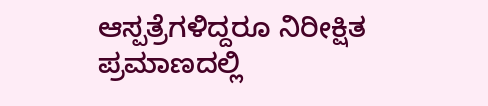ಆಸ್ಪತ್ರೆಗಳಿದ್ದರೂ ನಿರೀಕ್ಷಿತ ಪ್ರಮಾಣದಲ್ಲಿ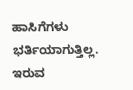ಹಾಸಿಗೆಗಳು ಭರ್ತಿಯಾಗುತ್ತಿಲ್ಲ. ಇರುವ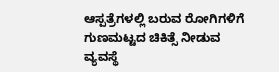ಆಸ್ಪತ್ರೆಗಳಲ್ಲಿ ಬರುವ ರೋಗಿಗಳಿಗೆ ಗುಣಮಟ್ಟದ ಚಿಕಿತ್ಸೆ ನೀಡುವ ವ್ಯವಸ್ಥೆ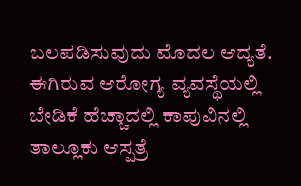ಬಲಪಡಿಸುವುದು ಮೊದಲ ಆದ್ಯತೆ. ಈಗಿರುವ ಆರೋಗ್ಯ ವ್ಯವಸ್ಥೆಯಲ್ಲಿ ಬೇಡಿಕೆ ಹೆಚ್ಚಾದಲ್ಲಿ ಕಾಪುವಿನಲ್ಲಿ ತಾಲ್ಲೂಕು ಆಸ್ಪತ್ರೆ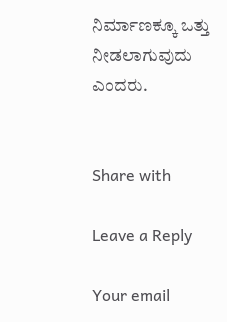ನಿರ್ಮಾಣಕ್ಕೂ ಒತ್ತು ನೀಡಲಾಗುವುದು ಎಂದರು.


Share with

Leave a Reply

Your email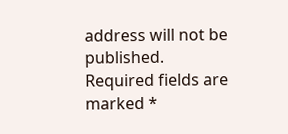address will not be published. Required fields are marked *